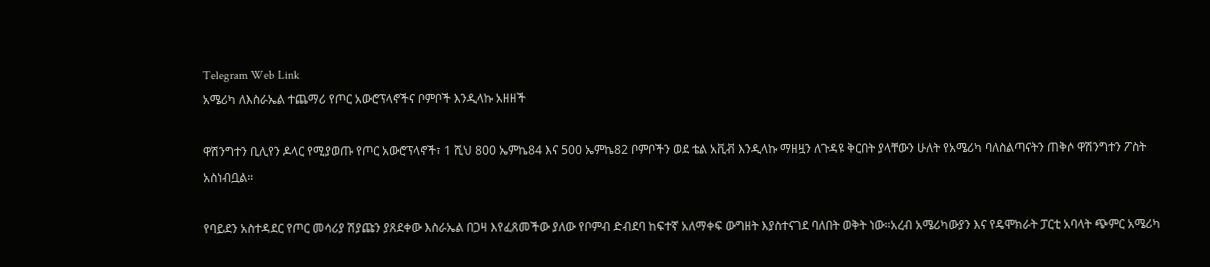Telegram Web Link
አሜሪካ ለእስራኤል ተጨማሪ የጦር አውሮፕላኖችና ቦምቦች እንዲላኩ አዘዘች

ዋሽንግተን ቢሊየን ዶላር የሚያወጡ የጦር አውሮፕላኖች፣ 1 ሺህ 800 ኤምኬ84 እና 500 ኤምኬ82 ቦምቦችን ወደ ቴል አቪቭ እንዲላኩ ማዘዟን ለጉዳዩ ቅርበት ያላቸውን ሁለት የአሜሪካ ባለስልጣናትን ጠቅሶ ዋሽንግተን ፖስት አስነብቧል።

የባይደን አስተዳደር የጦር መሳሪያ ሽያጩን ያጸደቀው እስራኤል በጋዛ እየፈጸመችው ያለው የቦምብ ድብደባ ከፍተኛ አለማቀፍ ውግዘት እያስተናገደ ባለበት ወቅት ነው።አረብ አሜሪካውያን እና የዴሞክራት ፓርቲ አባላት ጭምር አሜሪካ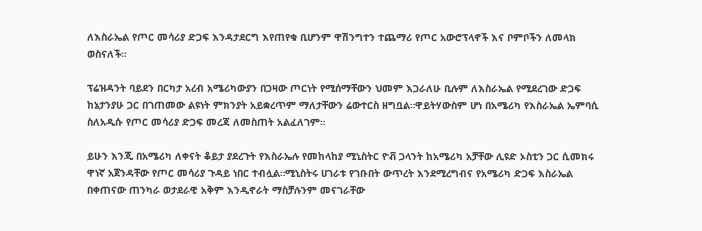ለእስራኤል የጦር መሳሪያ ድጋፍ እንዳታደርግ እየጠየቁ ቢሆንም ዋሽንግተን ተጨማሪ የጦር አውሮፕላኖች እና ቦምቦችን ለመላክ ወስናለች።

ፕሬዝዳንት ባይደን በርካታ አረብ አሜሪካውያን በጋዛው ጦርነት የሚሰማቸውን ህመም እጋራለሁ ቢሉም ለእስራኤል የሚደረገው ድጋፍ ከኔታንያሁ ጋር በገጠመው ልዩነት ምክንያት አይቋረጥም ማለታቸውን ሬውተርስ ዘግቧል።ዋይትሃውስም ሆነ በአሜሪካ የእስራኤል ኤምባሲ ስለአዲሱ የጦር መሳሪያ ድጋፍ መረጃ ለመስጠት አልፈለገም።

ይሁን እንጂ በአሜሪካ ለቀናት ቆይታ ያደረጉት የእስራኤሉ የመከላከያ ሚኒስትር ዮቭ ጋላንት ከአሜሪካ አቻቸው ሊዩድ ኦስቲን ጋር ሲመክሩ ዋነኛ አጀንዳቸው የጦር መሳሪያ ጉዳይ ነበር ተብሏል።ሚኒስትሩ ሀገራቱ የገቡበት ውጥረት እንደሚረግብና የአሜሪካ ድጋፍ እስራኤል በቀጠናው ጠንካራ ወታደራዊ አቅም እንዲኖራት ማስቻሉንም መናገራቸው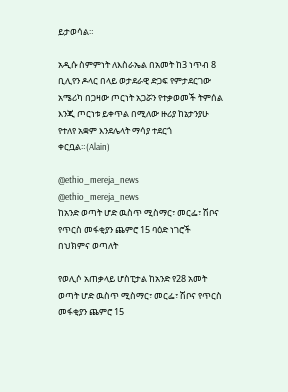ይታወሳል።

አዲሱ ስምምነት ለእስራኤል በአመት ከ3 ነጥብ 8 ቢሊየን ዶላር በላይ ወታደራዊ ድጋፍ የምታደርገው አሜሪካ በጋዛው ጦርነት አጋሯን የተቃወመች ትምሰል እንጂ ጦርነቱ ይቀጥል በሚለው ዙሪያ ከኔታንያሁ የተለየ አቋም እንደሌላት ማሳያ ተደርጎ ቀርቧል።(Alain)

@ethio_mereja_news
@ethio_mereja_news
ከአንድ ወጣት ሆድ ዉስጥ ሚስማር፣ መርፌ፣ ሽቦና የጥርስ መፋቂያን ጨምሮ 15 ባዕድ ነገሮች በህክምና ወጣለት

የወሊሶ አጠቃላይ ሆስፒታል ከአንድ የ28 አመት ወጣት ሆድ ዉስጥ ሚስማር፣ መርፌ፣ ሽቦና የጥርስ መፋቂያን ጨምሮ 15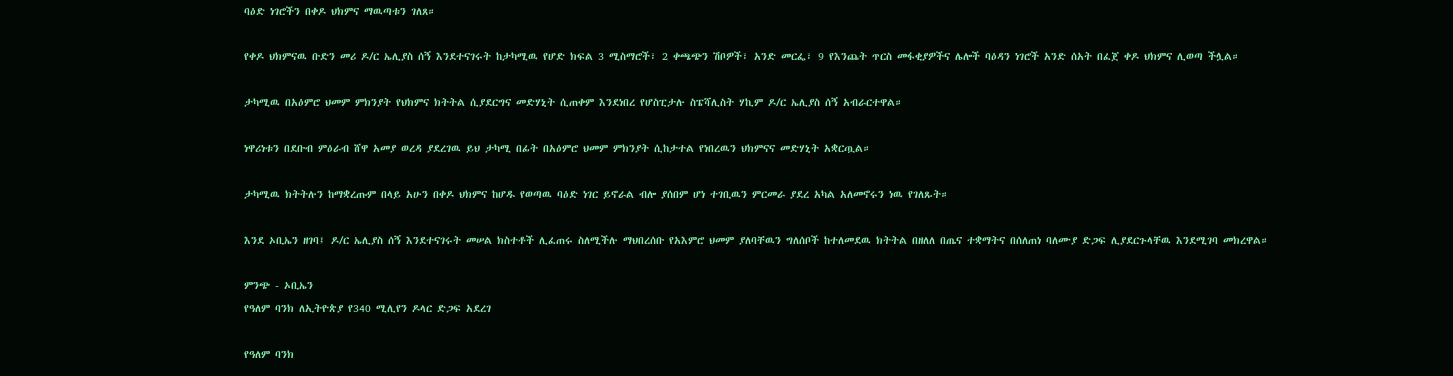ባዕድ ነገሮችን በቀዶ ህክምና ማዉጣቱን ገለጸ።

የቀዶ ህክምናዉ ቡድን መሪ ዶ/ር ኤሊያስ ሰኝ እንደተናገሩት ከታካሚዉ የሆድ ክፍል 3 ሚስማሮች፣ 2 ቀጫጭን ሽቦዎች፣ አንድ መርፌ፣ 9 የእንጨት ጥርስ መፋቂያዎችና ሌሎች ባዕዳን ነገሮች አንድ ሰአት በፈጀ ቀዶ ህክምና ሊወጣ ችሏል።

ታካሚዉ በአዕምሮ ህመም ምክንያት የህክምና ክትትል ሲያደርግና መድሃኒት ሲጠቀም እንደነበረ የሆስፒታሉ ስፔሻሊስት ሃኪም ዶ/ር ኤሊያስ ሰኝ አብራርተዋል።

ነዋሪነቱን በደቡብ ምዕራብ ሸዋ አመያ ወረዳ ያደረገዉ ይህ ታካሚ በፊት በአዕምሮ ህመም ምክንያት ሲከታተል የነበረዉን ህክምናና መድሃኒት አቋርጧል።

ታካሚዉ ክትትሉን ከማቋረጡም በላይ አሁን በቀዶ ህክምና ከሆዱ የወጣዉ ባዕድ ነገር ይኖራል ብሎ ያሰበም ሆነ ተገቢዉን ምርመራ ያደረ አካል አለመኖሩን ነዉ የገለጹት።

እንደ ኦቢኤን ዘገባ፤ ዶ/ር ኤሊያስ ሰኝ እንደተናገሩት መሠል ክስተቶች ሊፈጠሩ ስለሚችሉ ማህበረሰቡ የአእምሮ ህመም ያለባቸዉን ግለሰቦች ከተለመደዉ ክትትል በዘለለ በጤና ተቋማትና በሰለጠነ ባለሙያ ድጋፍ ሊያደርጉላቸዉ እንደሚገባ መክረዋል።

ምንጭ - ኦቢኤን
የዓለም ባንክ ለኢትዮጵያ የ340 ሚሊየን ዶላር ድጋፍ አደረገ

የዓለም ባንክ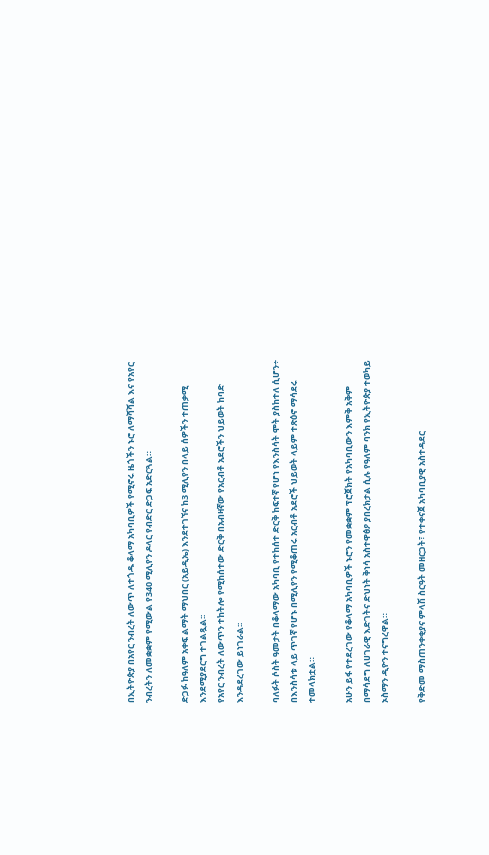በኢትዮጵያ በአየር ንብረት ለውጥ ለተጎዱ ቆላማ አካባቢዎች የሚኖሩ ዜጎችን ኑሮ ለማሻሻል እና የአየር ንብረትን ለመቋቋም የሚውል የ340 ሚሊየን ዶላር የብድር ድጋፍ አድርጓል።

ድጋፉ ከዓለም አቀፍ ልማት ማህበር (አይዲኤ) እንደተገኘና ከ3 ሚሊየን በላይ ሰዎችን ተጠቃሚ እንደሚያደርግ ተገልጿል፡፡
የአየር ንብረት ለውጥን ተከትሎ የሚከሰተው ድርቅ በአብዛኛው የአርብቶ አደሮችን ህይወት ከባድ እንዳደረገው ይነገራል፡፡

ባለፉት ሶስት ዓመታት በቆላማው አካባቢ የተከሰተ ድርቅ ከፍተኛ የሆነ የእንስሳት ሞት ያስከተለ ሲሆን÷ በእንስሳቱ ላይ ጥገኛ የሆኑ በሚሊየን የሚቆጠሩ አርብቶ አደሮች ህይወት ላይም ተጽዕኖ ማሳደሩ ተመላክቷል።

አሁን ይፋ የተደረገው የቆላማ አካባቢዎች ኑሮን የመቋቋም ፕሮጀክት የአካባቢውን እምቅ አቅም በማሳደግ ለሀገራዊ እድገትና ድህነት ቅነሳ አስተዋፅዖ ያበረክታል ሲሉ የዓለም ባንክ የኢትዮጵያ ተወካይ ኦስማን ዲዮን ተናግረዋል።

የቅድመ ማስጠንቀቂያና ምላሽ ስርዓት መዘርጋት፣ የተቀናጀ አካባቢያዊ አስተዳደር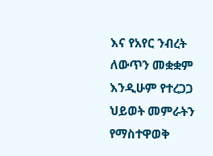እና የአየር ንብረት ለውጥን መቋቋም እንዲሁም የተረጋጋ ህይወት መምራትን የማስተዋወቅ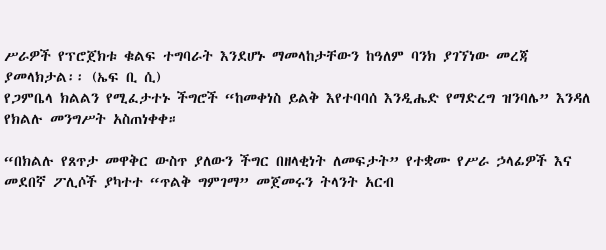ሥራዎች የፕሮጀክቱ ቁልፍ ተግባራት እንደሆኑ ማመላከታቸውን ከዓለም ባንክ ያገኘነው መረጃ ያመላክታል፡፡ (ኤፍ ቢ ሲ)
የጋምቤላ ክልልን የሚፈታተኑ ችግሮች “ከመቀነስ ይልቅ እየተባባሰ እንዲሔድ የማድረግ ዝንባሌ” እንዳለ የክልሉ መንግሥት አስጠነቀቀ።

“በክልሉ የጸጥታ መዋቅር ውስጥ ያለውን ችግር በዘላቂነት ለመፍታት” የተቋሙ የሥራ ኃላፊዎች እና መደበኛ ፖሊሶች ያካተተ “ጥልቅ ግምገማ” መጀመሩን ትላንት አርብ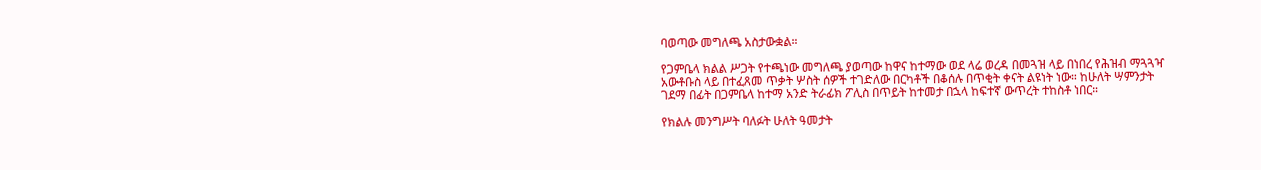ባወጣው መግለጫ አስታውቋል።

የጋምቤላ ክልል ሥጋት የተጫነው መግለጫ ያወጣው ከዋና ከተማው ወደ ላሬ ወረዳ በመጓዝ ላይ በነበረ የሕዝብ ማጓጓዣ አውቶቡስ ላይ በተፈጸመ ጥቃት ሦስት ሰዎች ተገድለው በርካቶች በቆሰሉ በጥቂት ቀናት ልዩነት ነው። ከሁለት ሣምንታት ገደማ በፊት በጋምቤላ ከተማ አንድ ትራፊክ ፖሊስ በጥይት ከተመታ በኋላ ከፍተኛ ውጥረት ተከስቶ ነበር።

የክልሉ መንግሥት ባለፉት ሁለት ዓመታት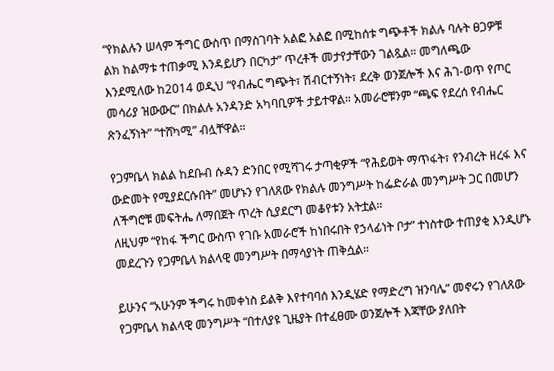“የክልሉን ሠላም ችግር ውስጥ በማስገባት አልፎ አልፎ በሚከሰቱ ግጭቶች ክልሉ ባሉት ፀጋዎቹ ልክ ከልማቱ ተጠቃሚ እንዳይሆን በርካታ” ጥረቶች መታየታቸውን ገልጿል። መግለጫው እንደሚለው ከ2014 ወዲህ “የብሔር ግጭት፣ ሽብርተኝነት፣ ደረቅ ወንጀሎች እና ሕገ-ወጥ የጦር መሳሪያ ዝውውር” በክልሉ አንዳንድ አካባቢዎች ታይተዋል። አመራሮቹንም “ጫፍ የደረሰ የብሔር ጽንፈኝነት” “ተሸካሚ” ብሏቸዋል።

የጋምቤላ ክልል ከደቡብ ሱዳን ድንበር የሚሻገሩ ታጣቂዎች “የሕይወት ማጥፋት፣ የንብረት ዘረፋ እና ውድመት የሚያደርሱበት” መሆኑን የገለጸው የክልሉ መንግሥት ከፌድራል መንግሥት ጋር በመሆን ለችግሮቹ መፍትሔ ለማበጀት ጥረት ሲያደርግ መቆየቱን አትቷል።
ለዚህም “የከፋ ችግር ውስጥ የገቡ አመራሮች ከነበሩበት የኃላፊነት ቦታ” ተነስተው ተጠያቂ እንዲሆኑ መደረጉን የጋምቤላ ክልላዊ መንግሥት በማሳያነት ጠቅሷል።

ይሁንና “አሁንም ችግሩ ከመቀነስ ይልቅ እየተባባሰ እንዲሄድ የማድረግ ዝንባሌ” መኖሩን የገለጸው የጋምቤላ ክልላዊ መንግሥት “በተለያዩ ጊዜያት በተፈፀሙ ወንጀሎች እጃቸው ያለበት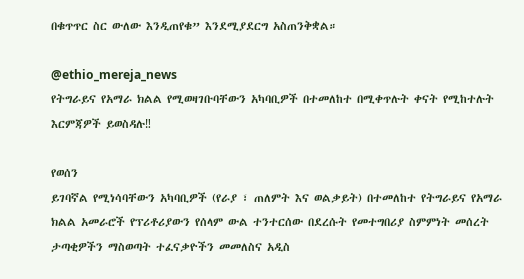በቁጥጥር ስር ውለው እንዲጠየቁ” እንደሚያደርግ አስጠንቅቋል።

@ethio_mereja_news
የትግራይና የአማራ ክልል የሚወዛገቡባቸውን አካባቢዎች በተመለከተ በሚቀጥሉት ቀናት የሚከተሉት እርምጃዎች ይወስዳሉ‼

የወሰን
ይገባኛል የሚነሳባቸውን አካባቢዎች (የራያ ፣ ጠለምት እና ወልቃይት) በተመለከተ የትግራይና የአማራ ክልል አመራሮች የፕሪቶሪያውን የሰላም ውል ተንተርሰው በደረሱት የመተግበሪያ ስምምነት መሰረት ታጣቂዎችን ማስወጣት ተፈናቃዮችን መመለስና አዲስ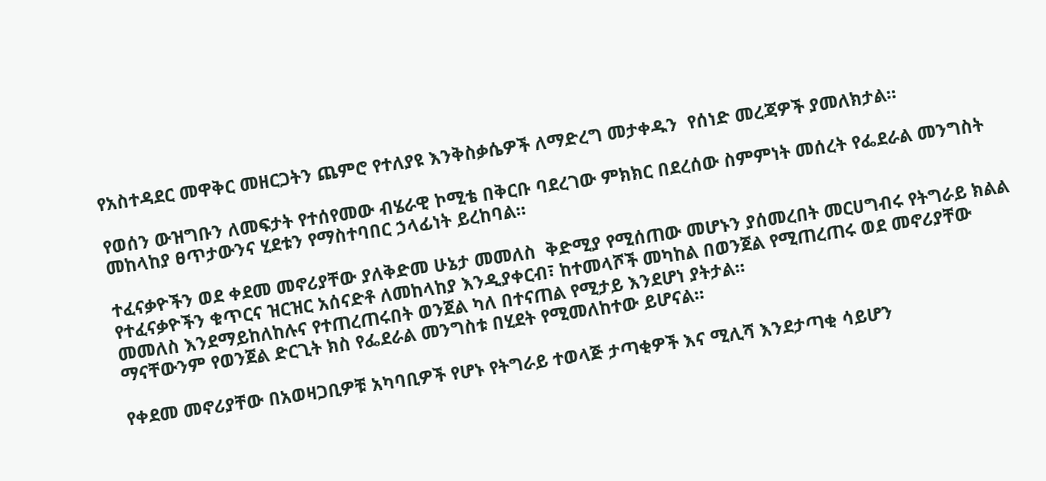የአስተዳደር መዋቅር መዘርጋትን ጨምሮ የተለያዩ እንቅስቃሴዎች ለማድረግ መታቀዱን  የሰነድ መረጃዎች ያመለክታል።

የወሰን ውዝግቡን ለመፍታት የተሰየመው ብሄራዊ ኮሚቴ በቅርቡ ባደረገው ምክክር በደረሰው ስምምነት መሰረት የፌደራል መንግስት መከላከያ ፀጥታውንና ሂደቱን የማስተባበር ኃላፊነት ይረከባል።

ተፈናቃዮችን ወደ ቀደመ መኖሪያቸው ያለቅድመ ሁኔታ መመለስ  ቅድሚያ የሚሰጠው መሆኑን ያሰመረበት መርሀግብሩ የትግራይ ክልል የተፈናቃዮችን ቁጥርና ዝርዝር አሰናድቶ ለመከላከያ እንዲያቀርብ፣ ከተመላሾች መካከል በወንጀል የሚጠረጠሩ ወደ መኖሪያቸው መመለስ እንደማይከለከሉና የተጠረጠሩበት ወንጀል ካለ በተናጠል የሚታይ እንደሆነ ያትታል።
ማናቸውንም የወንጀል ድርጊት ክስ የፌደራል መንግስቱ በሂደት የሚመለከተው ይሆናል።

የቀደመ መኖሪያቸው በአወዛጋቢዎቹ አካባቢዎች የሆኑ የትግራይ ተወላጅ ታጣቂዎች እና ሚሊሻ እንደታጣቂ ሳይሆን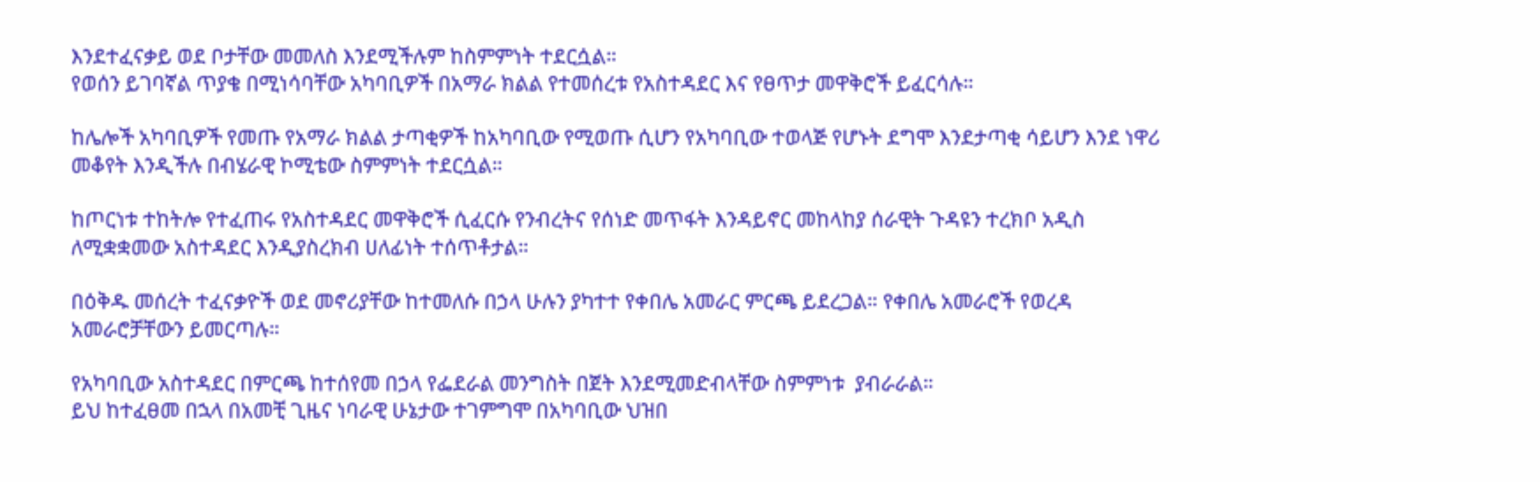እንደተፈናቃይ ወደ ቦታቸው መመለስ እንደሚችሉም ከስምምነት ተደርሷል።
የወሰን ይገባኛል ጥያቄ በሚነሳባቸው አካባቢዎች በአማራ ክልል የተመሰረቱ የአስተዳደር እና የፀጥታ መዋቅሮች ይፈርሳሉ።

ከሌሎች አካባቢዎች የመጡ የአማራ ክልል ታጣቂዎች ከአካባቢው የሚወጡ ሲሆን የአካባቢው ተወላጅ የሆኑት ደግሞ እንደታጣቂ ሳይሆን እንደ ነዋሪ መቆየት እንዲችሉ በብሄራዊ ኮሚቴው ስምምነት ተደርሷል።

ከጦርነቱ ተከትሎ የተፈጠሩ የአስተዳደር መዋቅሮች ሲፈርሱ የንብረትና የሰነድ መጥፋት እንዳይኖር መከላከያ ሰራዊት ጉዳዩን ተረክቦ አዲስ ለሚቋቋመው አስተዳደር እንዲያስረክብ ሀለፊነት ተሰጥቶታል።

በዕቅዱ መሰረት ተፈናቃዮች ወደ መኖሪያቸው ከተመለሱ በኃላ ሁሉን ያካተተ የቀበሌ አመራር ምርጫ ይደረጋል። የቀበሌ አመራሮች የወረዳ አመራሮቻቸውን ይመርጣሉ።

የአካባቢው አስተዳደር በምርጫ ከተሰየመ በኃላ የፌደራል መንግስት በጀት እንደሚመድብላቸው ስምምነቱ  ያብራራል።
ይህ ከተፈፀመ በኋላ በአመቺ ጊዜና ነባራዊ ሁኔታው ተገምግሞ በአካባቢው ህዝበ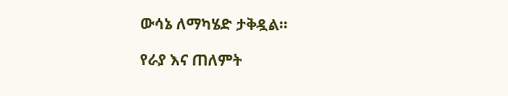ውሳኔ ለማካሄድ ታቅዷል።

የራያ እና ጠለምት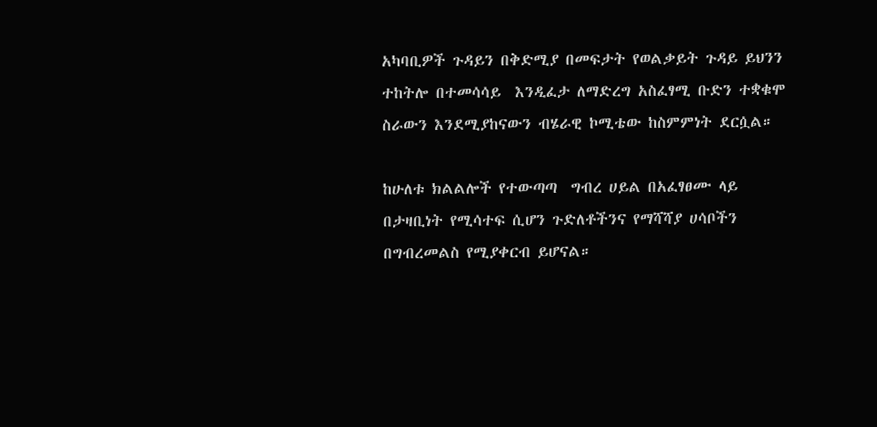አካባቢዎች ጉዳይን በቅድሚያ በመፍታት የወልቃይት ጉዳይ ይህንን ተከትሎ በተመሳሳይ  እንዲፈታ ለማድረግ አስፈፃሚ ቡድን ተቋቁሞ ስራውን እንደሚያከናውን ብሄራዊ ኮሚቴው ከስምምነት ደርሷል።

ከሁለቱ ክልልሎች የተውጣጣ  ግብረ ሀይል በአፈፃፀሙ ላይ በታዛቢነት የሚሳተፍ ሲሆን ጉድለቶችንና የማሻሻያ ሀሳቦችን በግብረመልስ የሚያቀርብ ይሆናል።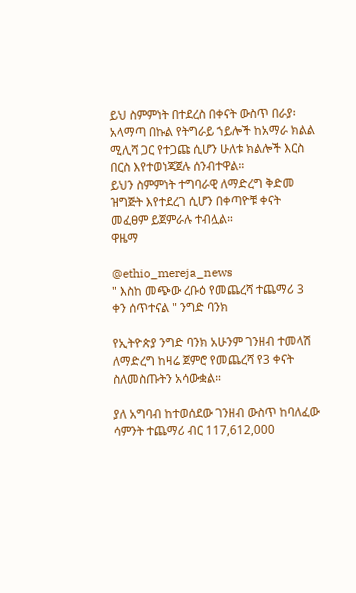ይህ ስምምነት በተደረስ በቀናት ውስጥ በራያ፡ አላማጣ በኩል የትግራይ ኀይሎች ከአማራ ክልል ሚሊሻ ጋር የተጋጩ ሲሆን ሁለቱ ክልሎች እርስ በርስ እየተወነጃጀሉ ሰንብተዋል።
ይህን ስምምነት ተግባራዊ ለማድረግ ቅድመ ዝግጅት እየተደረገ ሲሆን በቀጣዮቹ ቀናት መፈፀም ይጀምራሉ ተብሏል።
ዋዜማ

@ethio_mereja_news
" እስከ መጭው ረቡዕ የመጨረሻ ተጨማሪ 3 ቀን ሰጥተናል " ንግድ ባንክ

የኢትዮጵያ ንግድ ባንክ አሁንም ገንዘብ ተመላሽ ለማድረግ ከዛሬ ጀምሮ የመጨረሻ የ3 ቀናት ስለመስጡትን አሳውቋል።

ያለ አግባብ ከተወሰደው ገንዘብ ውስጥ ከባለፈው ሳምንት ተጨማሪ ብር 117,612,000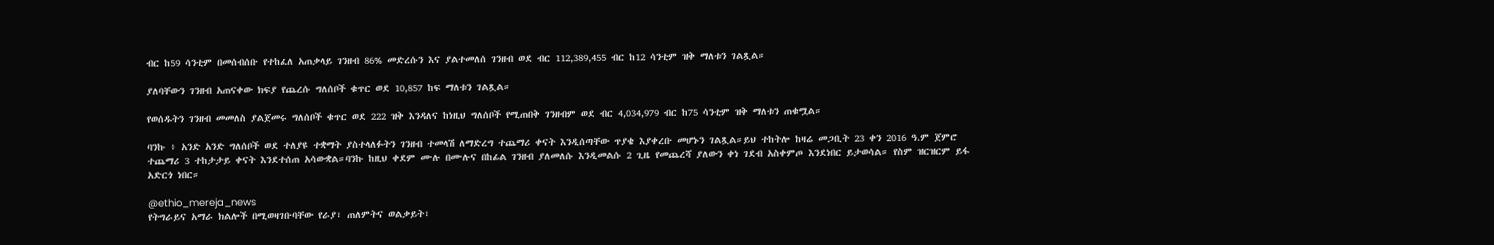ብር ከ59 ሳንቲም በመሰብሰቡ የተከፈለ አጠቃላይ ገንዘብ 86% መድረሱን እና ያልተመለሰ ገንዘብ ወደ ብር 112,389,455 ብር ከ12 ሳንቲም ዝቅ ማለቱን ገልጿል።

ያለባቸውን ገንዘብ አጠናቀው ክፍያ የጨረሱ ግለሰቦች ቁጥር ወደ 10,857 ከፍ ማለቱን ገልጿል።

የወሰዱትን ገንዘብ መመለስ ያልጀመሩ ግለሰቦች ቁጥር ወደ 222 ዝቅ እንዳለና ከነዚህ ግለሰቦች የሚጠበቅ ገንዘብም ወደ ብር 4,034,979 ብር ከ75 ሳንቲም ዝቅ ማለቱን ጠቁሟል።

ባንኩ ፥ አንድ አንድ ግለሰቦች ወደ ተለያዩ ተቋማት ያስተላለፉትን ገንዘብ ተመላሽ ለማድረግ ተጨማሪ ቀናት እንዲሰጣቸው ጥያቄ እያቀረቡ መሆኑን ገልጿል።ይህ ተከትሎ ከዛሬ መጋቢት 23 ቀን 2016 ዓ.ም ጀምሮ ተጨማሪ 3 ተከታታይ ቀናት እንደተሰጠ አሳውቋል።ባንኩ ከዚህ ቀደም ሙሉ በሙሉና በከፊል ገንዘብ ያለመለሱ እንዲመልሱ 2 ጊዜ የመጨረሻ ያለውን ቀነ ገደብ አስቀምጦ እንደነበር ይታወሳል። የስም ዝርዝርም ይፋ አድርጎ ነበር።

@ethio_mereja_news
የትግራይና አማራ ክልሎች በሚወዛገቡባቸው የራያ፣ ጠለምትና ወልቃይት፣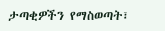ታጣቂዎችን የማስወጣት፣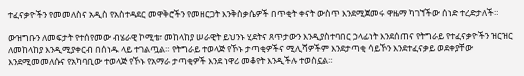ተፈናቃዮችን የመመለስና አዲስ የአስተዳደር መዋቅሮችን የመዘርጋት እንቅስቃሴዎች በጥቂት ቀናት ውስጥ እንደሚጀመሩ ዋዜማ ካገኘችው ሰነድ ተረድታለች።

ውዝግቡን ለመፍታት የተሰየመው ብሄራዊ ኮሚቴ፣ መከላከያ ሠራዊት ይህንኑ ሂደትና ጸጥታውን እንዲያስተባበር ኃላፊነት እንደሰጠና የትግራይ የተፈናቃዮችን ዝርዝር ለመከላከያ እንዲሚያቀርብ በሰነዱ ላይ ተገልጧል። የትግራይ ተወላጅ የኾኑ ታጣቂዎችና ሚሊሻዎችም እንደታጣቂ ሳይኾን እንደተፈናቃይ ወደቀያቸው እንደሚመመለሱና የአካባቢው ተወላጅ የኾኑ የአማራ ታጣቂዎች እንደ ነዋሪ መቆየት እንዲችሉ ተወስኗል።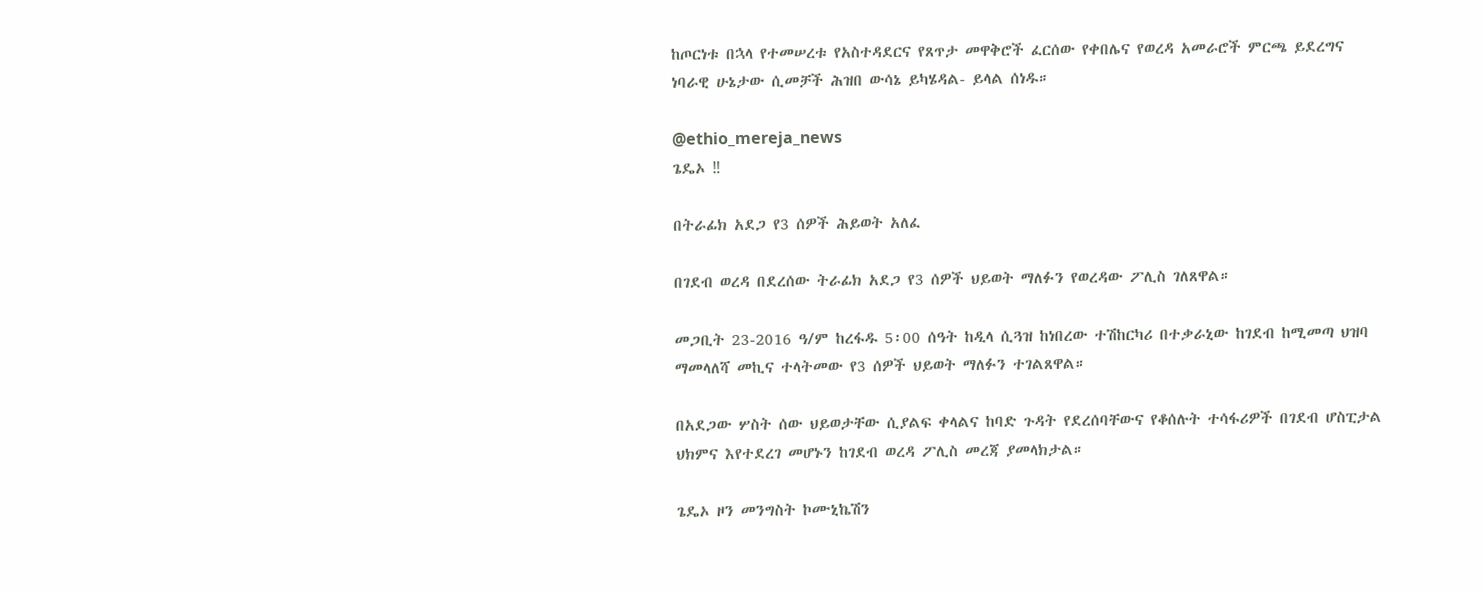ከጦርነቱ በኋላ የተመሠረቱ የአስተዳደርና የጸጥታ መዋቅሮች ፈርሰው የቀበሌና የወረዳ አመራሮች ምርጫ ይደረግና ነባራዊ ሁኔታው ሲመቻች ሕዝበ ውሳኔ ይካሄዳል- ይላል ሰነዱ።

@ethio_mereja_news
ጌዴኦ ‼

በትራፊክ አደጋ የ3 ሰዎች ሕይወት አለፈ

በገደብ ወረዳ በደረሰው ትራፊክ አደጋ የ3 ሰዎች ህይወት ማለፉን የወረዳው ፖሊስ ገለጸዋል።

መጋቢት 23-2016 ዓ/ም ከረፋዱ 5፡00 ሰዓት ከዲላ ሲጓዝ ከነበረው ተሽከርካሪ በተቃራኒው ከገደብ ከሚመጣ ህዝባ ማመላለሻ መኪና ተላትመው የ3 ሰዎች ህይወት ማለፉን ተገልጸዋል።

በአደጋው ሦስት ሰው ህይወታቸው ሲያልፍ ቀላልና ከባድ ጉዳት የደረሰባቸውና የቆሰሉት ተሳፋሪዎች በገደብ ሆስፒታል ህክምና እየተደረገ መሆኑን ከገደብ ወረዳ ፖሊስ መረጃ ያመላክታል።

ጌዴኦ ዞን መንግስት ኮሙኒኬሽን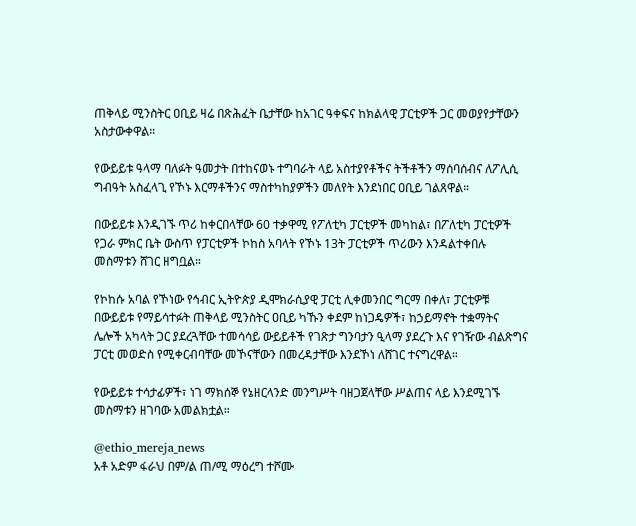ጠቅላይ ሚንስትር ዐቢይ ዛሬ በጽሕፈት ቤታቸው ከአገር ዓቀፍና ከክልላዊ ፓርቲዎች ጋር መወያየታቸውን አስታውቀዋል።

የውይይቱ ዓላማ ባለፉት ዓመታት በተከናወኑ ተግባራት ላይ አስተያየቶችና ትችቶችን ማሰባሰብና ለፖሊሲ ግብዓት አስፈላጊ የኾኑ እርማቶችንና ማስተካከያዎችን መለየት እንደነበር ዐቢይ ገልጸዋል።

በውይይቱ እንዲገኙ ጥሪ ከቀርበላቸው 60 ተቃዋሚ የፖለቲካ ፓርቲዎች መካከል፣ በፖለቲካ ፓርቲዎች የጋራ ምክር ቤት ውስጥ የፓርቲዎች ኮከስ አባላት የኾኑ 13ት ፓርቲዎች ጥሪውን እንዳልተቀበሉ መስማቱን ሸገር ዘግቧል።

የኮከሱ አባል የኾነው የኅብር ኢትዮጵያ ዲሞክራሲያዊ ፓርቲ ሊቀመንበር ግርማ በቀለ፣ ፓርቲዎቹ በውይይቱ የማይሳተፉት ጠቅላይ ሚንስትር ዐቢይ ካኹን ቀደም ከነጋዴዎች፣ ከኃይማኖት ተቋማትና ሌሎች አካላት ጋር ያደረጓቸው ተመሳሳይ ውይይቶች የገጽታ ግንባታን ዒላማ ያደረጉ እና የገዥው ብልጽግና ፓርቲ መወድስ የሚቀርብባቸው መኾናቸውን በመረዳታቸው እንደኾነ ለሸገር ተናግረዋል።

የውይይቱ ተሳታፊዎች፣ ነገ ማክሰኞ የኔዘርላንድ መንግሥት ባዘጋጀላቸው ሥልጠና ላይ እንደሚገኙ መስማቱን ዘገባው አመልክቷል።

@ethio_mereja_news
አቶ አድም ፋራህ በም/ል ጠ/ሚ ማዕረግ ተሾሙ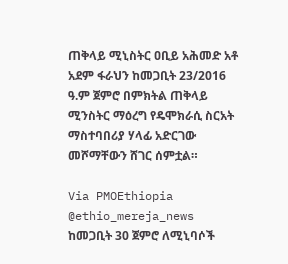ጠቅላይ ሚኒስትር ዐቢይ አሕመድ አቶ አደም ፋራህን ከመጋቢት 23/2016 ዓ.ም ጀምሮ በምክትል ጠቅላይ ሚንስትር ማዕረግ የዴሞክራሲ ስርአት ማስተባበሪያ ሃላፊ አድርገው መሾማቸውን ሸገር ሰምቷል።

Via PMOEthiopia @ethio_mereja_news
ከመጋቢት 30 ጀምሮ ለሚኒባሶች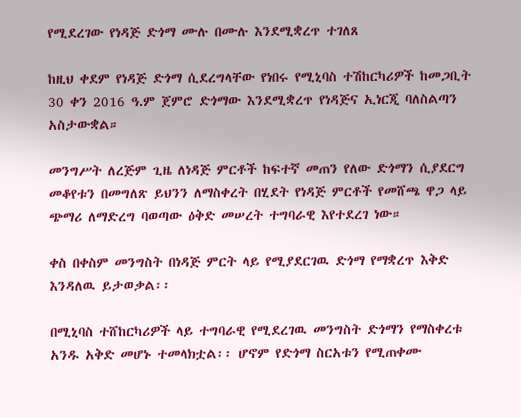የሚደረገው የነዳጅ ድጎማ ሙሉ በሙሉ እንደሚቋረጥ ተገለጸ

ከዚህ ቀደም የነዳጅ ድጎማ ሲደረግላቸው የነበሩ የሚኒባስ ተሽከርካሪዎች ከመጋቢት 30 ቀን 2016 ዓ.ም ጀምሮ ድጎማው እንደሚቋረጥ የነዳጅና ኢነርጂ ባለስልጣን አስታውቋል።

መንግሥት ለረጅም ጊዜ ለነዳጅ ምርቶች ከፍተኛ መጠን የለው ድጎማን ሲያደርግ መቆየቱን በመግለጽ ይህንን ለማስቀረት በሂደት የነዳጅ ምርቶች የመሸጫ ዋጋ ላይ ጭማሪ ለማድረግ ባወጣው ዕቅድ መሠረት ተግባራዊ እየተደረገ ነው።

ቀስ በቀስም መንግስት በነዳጅ ምርት ላይ የሚያደርገዉ ድጎማ የማቋረጥ እቅድ እንዳለዉ ይታወቃል፡፡

በሚኒባስ ተሸከርካሪዎች ላይ ተግባራዊ የሚደረገዉ መንግስት ድጎማን የማስቀረቱ አንዱ አቅድ መሆኑ ተመላክቷል፡፡ ሆኖም የድጎማ ስርአቱን የሚጠቀሙ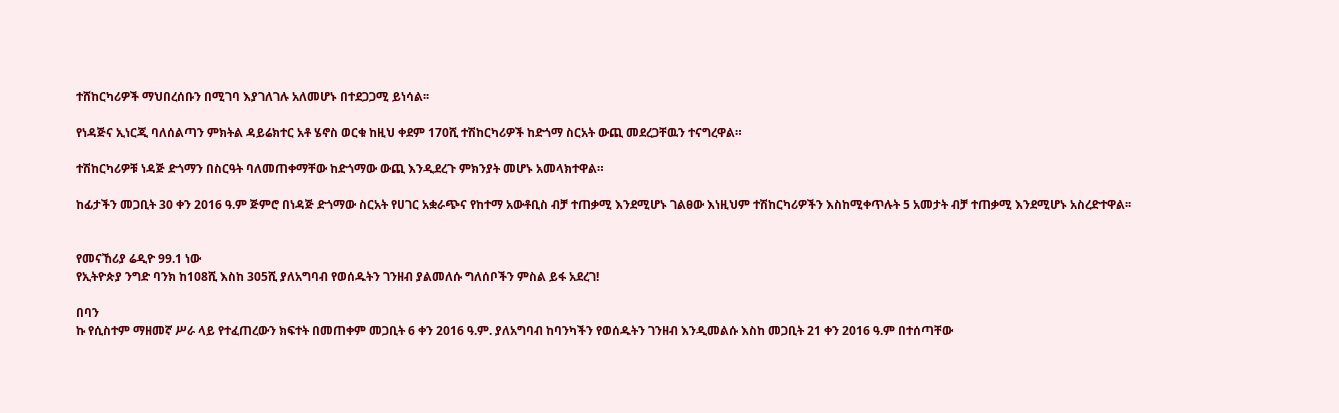ተሸከርካሪዎች ማህበረሰቡን በሚገባ እያገለገሉ አለመሆኑ በተደጋጋሚ ይነሳል፡፡

የነዳጅና ኢነርጂ ባለሰልጣን ምክትል ዳይሬክተር አቶ ሄኖስ ወርቁ ከዚህ ቀደም 170ሺ ተሽከርካሪዎች ከድጎማ ስርአት ውጪ መደረጋቸዉን ተናግረዋል።

ተሽከርካሪዎቹ ነዳጅ ድጎማን በስርዓት ባለመጠቀማቸው ከድጎማው ውጪ እንዲደረጉ ምክንያት መሆኑ አመላክተዋል።

ከፊታችን መጋቢት 30 ቀን 2016 ዓ.ም ጅምሮ በነዳጅ ድጎማው ስርአት የሀገር አቋራጭና የከተማ አውቶቢስ ብቻ ተጠቃሚ እንደሚሆኑ ገልፀው እነዚህም ተሽከርካሪዎችን እስከሚቀጥሉት 5 አመታት ብቻ ተጠቃሚ እንደሚሆኑ አስረድተዋል፡፡


የመናኸሪያ ሬዲዮ 99.1 ነው
የኢትዮጵያ ንግድ ባንክ ከ108ሺ እስከ 305ሺ ያለአግባብ የወሰዱትን ገንዘብ ያልመለሱ ግለሰቦችን ምስል ይፋ አደረገ!

በባን
ኩ የሲስተም ማዘመኛ ሥራ ላይ የተፈጠረውን ክፍተት በመጠቀም መጋቢት 6 ቀን 2016 ዓ.ም. ያለአግባብ ከባንካችን የወሰዱትን ገንዘብ እንዲመልሱ እስከ መጋቢት 21 ቀን 2016 ዓ.ም በተሰጣቸው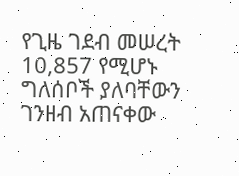የጊዜ ገደብ መሠረት 10,857 የሚሆኑ ግለሰቦች ያለባቸውን ገንዘብ አጠናቀው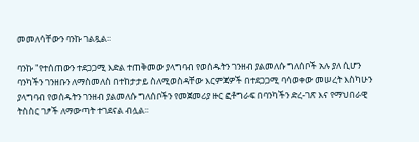መመለሳቸውን ባንኩ ገልጿል፡፡

ባንኩ "የተሰጠውን ተደጋጋሚ እድል ተጠቅመው ያላግባብ የወሰዱትን ገንዘብ ያልመለሱ ግለሰቦች አሉ ያለ ሲሆን ባንካችን ገንዘቡን ለማስመለስ በተከታታይ ስለሚወስዳቸው እርምጃዎች በተደጋጋሚ ባሳወቀው መሠረት እስካሁን ያላግባብ የወሰዱትን ገንዘብ ያልመለሱ ግለሰቦችን የመጀመሪያ ዙር ፎቶግራፍ በባንካችን ድረ-ገጽ እና የማህበራዊ ትስስር ገፆች ለማውጣት ተገደናል ብሏል፡፡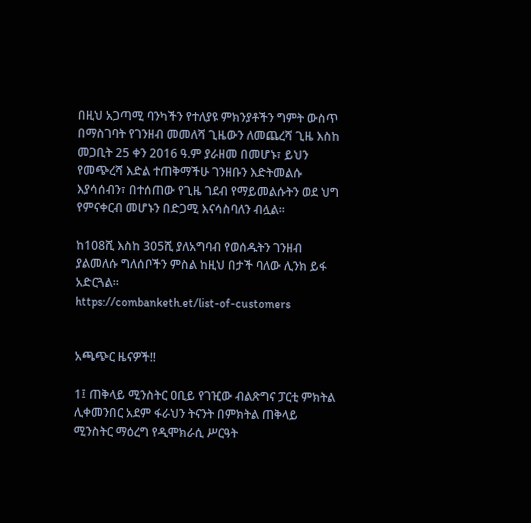በዚህ አጋጣሚ ባንካችን የተለያዩ ምክንያቶችን ግምት ውስጥ በማስገባት የገንዘብ መመለሻ ጊዜውን ለመጨረሻ ጊዜ እስከ መጋቢት 25 ቀን 2016 ዓ.ም ያራዘመ በመሆኑ፣ ይህን የመጭረሻ እድል ተጠቅማችሁ ገንዘቡን እድትመልሱ እያሳሰብን፣ በተሰጠው የጊዜ ገደብ የማይመልሱትን ወደ ህግ የምናቀርብ መሆኑን በድጋሚ እናሳስባለን ብሏል፡፡

ከ108ሺ እስከ 305ሺ ያለአግባብ የወሰዱትን ገንዘብ ያልመለሱ ግለሰቦችን ምስል ከዚህ በታች ባለው ሊንክ ይፋ አድርጓል።
https://combanketh.et/list-of-customers


አጫጭር ዜናዎች‼

1፤ ጠቅላይ ሚንስትር ዐቢይ የገዢው ብልጽግና ፓርቲ ምክትል ሊቀመንበር አደም ፋራህን ትናንት በምክትል ጠቅላይ ሚንስትር ማዕረግ የዲሞክራሲ ሥርዓት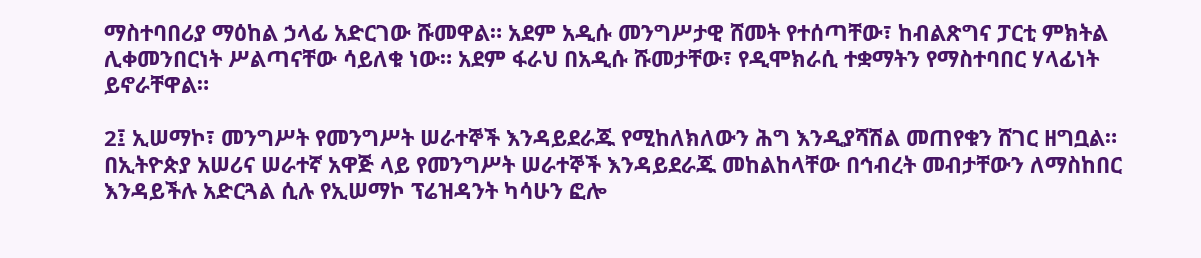ማስተባበሪያ ማዕከል ኃላፊ አድርገው ሹመዋል። አደም አዲሱ መንግሥታዊ ሸመት የተሰጣቸው፣ ከብልጽግና ፓርቲ ምክትል ሊቀመንበርነት ሥልጣናቸው ሳይለቁ ነው። አደም ፋራህ በአዲሱ ሹመታቸው፣ የዲሞክራሲ ተቋማትን የማስተባበር ሃላፊነት ይኖራቸዋል።

2፤ ኢሠማኮ፣ መንግሥት የመንግሥት ሠራተኞች እንዳይደራጁ የሚከለክለውን ሕግ እንዲያሻሽል መጠየቁን ሸገር ዘግቧል። በኢትዮጵያ አሠሪና ሠራተኛ አዋጅ ላይ የመንግሥት ሠራተኞች እንዳይደራጁ መከልከላቸው በኅብረት መብታቸውን ለማስከበር እንዳይችሉ አድርጓል ሲሉ የኢሠማኮ ፕሬዝዳንት ካሳሁን ፎሎ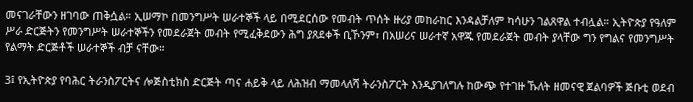መናገራቸውን ዘገባው ጠቅሷል። ኢሠማኮ በመንግሥት ሠራተኞች ላይ በሚደርሰው የመብት ጥሰት ዙሪያ መከራከር እንዳልቻለም ካሳሁን ገልጸዋል ተብሏል። ኢትዮጵያ የዓለም ሥራ ድርጅትን የመንግሥት ሠራተኞችን የመደራጀት መብት የሚፈቅደውን ሕግ ያጸደቀች ቢኾንም፣ በአሠሪና ሠራተኛ አዋጁ የመደራጀት መብት ያላቸው ግን የግልና የመንግሥት የልማት ድርጅቶች ሠራተኞች ብቻ ናቸው።

3፤ የኢትዮጵያ የባሕር ትራንስፖርትና ሎጅስቲክስ ድርጅት ጣና ሐይቅ ላይ ለሕዝብ ማመላለሻ ትራንስፖርት እንዲያገለግሉ ከውጭ የተገዙ ኹለት ዘመናዊ ጀልባዎች ጅቡቲ ወደብ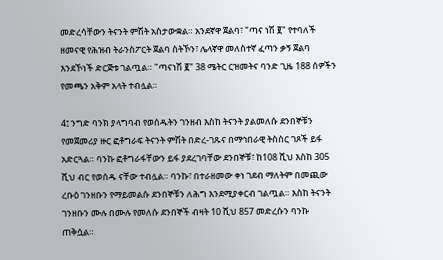መድረሳቸውን ትናንት ምሽት አስታውቋል። አንደኛዋ ጀልባ፣ "ጣና ነሽ ፪" የተባለች ዘመናዊ የሕዝብ ትራንስፖርት ጀልባ ስትኾን፣ ሌላኛዋ መለስተኛ ፈጣን ቃኝ ጀልባ እንደኾነች ድርጅቱ ገልጧል። "ጣናነሽ ፪" 38 ሜትር ርዝመትና ባንድ ጊዜ 188 ሰዎችን የመጫን አቅም አላት ተብሏል።

4፤ ንግድ ባንክ ያላግባብ የወሰዱትን ገንዘብ እስከ ትናንት ያልመለሱ ደንበኞቹን የመጀመሪያ ዙር ፎቶግራፍ ትናንት ምሽት በድረ-ገጹና በማኅበራዊ ትስስር ገጾች ይፋ አድርጓል። ባንኩ ፎቶግራፋቸውን ይፋ ያደረገባቸው ደንበኞቹ፣ ከ108 ሺህ እስከ 305 ሺህ ብር የወሰዱ ናቸው ተብሏል። ባንኩ፣ በተራዘመው ቀነ ገደብ ማለትም በመጪው ረቡዕ ገንዘቡን የማይመልሱ ደንበኞቹን ለሕግ እንደሚያቀርብ ገልጧል። እስከ ትናንት ገንዘቡን ሙሉ በሙሉ የመለሱ ደንበኞች ብዛት 10 ሺህ 857 መድረሱን ባንኩ ጠቅሷል።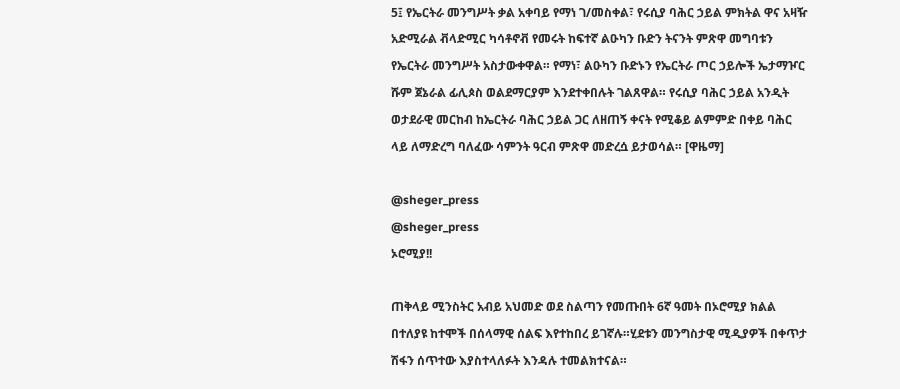5፤ የኤርትራ መንግሥት ቃል አቀባይ የማነ ገ/መስቀል፣ የሩሲያ ባሕር ኃይል ምክትል ዋና አዛዥ አድሚራል ቭላድሚር ካሳቶኖቭ የመሩት ከፍተኛ ልዑካን ቡድን ትናንት ምጽዋ መግባቱን የኤርትራ መንግሥት አስታውቀዋል። የማነ፣ ልዑካን ቡድኑን የኤርትራ ጦር ኃይሎች ኤታማዦር ሹም ጀኔራል ፊሊጶስ ወልደማርያም እንደተቀበሉት ገልጸዋል። የሩሲያ ባሕር ኃይል አንዲት ወታደራዊ መርከብ ከኤርትራ ባሕር ኃይል ጋር ለዘጠኝ ቀናት የሚቆይ ልምምድ በቀይ ባሕር ላይ ለማድረግ ባለፈው ሳምንት ዓርብ ምጽዋ መድረሷ ይታወሳል። [ዋዜማ]

@sheger_press
@sheger_press
ኦሮሚያ!!

ጠቅላይ ሚንስትር አብይ አህመድ ወደ ስልጣን የመጡበት 6ኛ ዓመት በኦሮሚያ ክልል በተለያዩ ከተሞች በሰላማዊ ሰልፍ እየተከበረ ይገኛሉ።ሂደቱን መንግስታዊ ሚዲያዎች በቀጥታ ሽፋን ሰጥተው እያስተላለፉት እንዳሉ ተመልክተናል።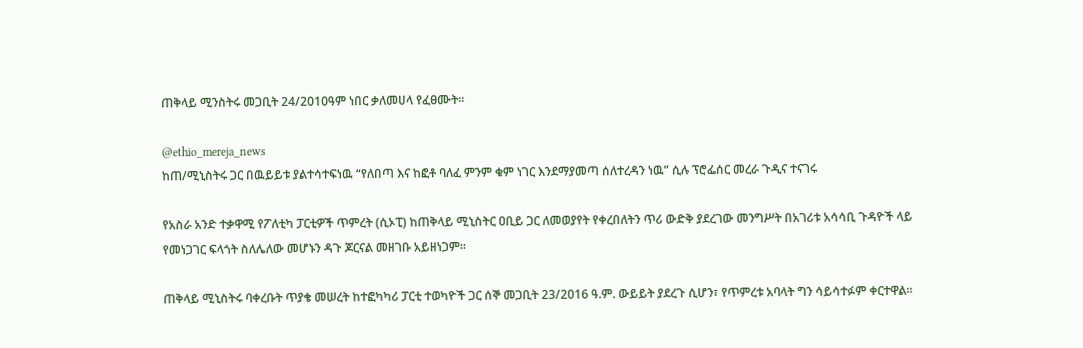ጠቅላይ ሚንስትሩ መጋቢት 24/2010ዓም ነበር ቃለመሀላ የፈፀሙት።

@ethio_mereja_news
ከጠ/ሚኒስትሩ ጋር በዉይይቱ ያልተሳተፍነዉ “የለበጣ እና ከፎቶ ባለፈ ምንም ቁም ነገር እንደማያመጣ ሰለተረዳን ነዉ” ሲሉ ፕሮፌሰር መረራ ጉዲና ተናገሩ

የአስራ አንድ ተቃዋሚ የፖለቲካ ፓርቲዎች ጥምረት (ሲኦፒ) ከጠቅላይ ሚኒስትር ዐቢይ ጋር ለመወያየት የቀረበለትን ጥሪ ውድቅ ያደረገው መንግሥት በአገሪቱ አሳሳቢ ጉዳዮች ላይ የመነጋገር ፍላጎት ስለሌለው መሆኑን ዳጉ ጆርናል መዘገቡ አይዘነጋም።

ጠቅላይ ሚኒስትሩ ባቀረቡት ጥያቄ መሠረት ከተፎካካሪ ፓርቲ ተወካዮች ጋር ሰኞ መጋቢት 23/2016 ዓ.ም. ውይይት ያደረጉ ሲሆን፣ የጥምረቱ አባላት ግን ሳይሳተፉም ቀርተዋል።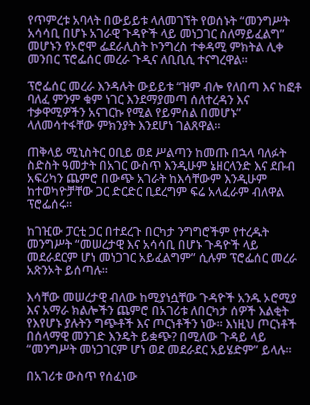የጥምረቱ አባላት በውይይቱ ላለመገኘት የወሰኑት “መንግሥት አሳሳቢ በሆኑ አገራዊ ጉዳዮች ላይ መነጋገር ስለማይፈልግ” መሆኑን የኦሮሞ ፌደራሊስት ኮንግረስ ተቀዳሚ ምክትል ሊቀ መንበር ፕሮፌሰር መረራ ጉዲና ለቢቢሲ ተናግረዋል።

ፕሮፌሰር መረራ እንዳሉት ውይይቱ “ዝም ብሎ የለበጣ እና ከፎቶ ባለፈ ምንም ቁም ነገር እንደማያመጣ ሰለተረዳን እና ተቃዋሚዎችን አናገርኩ የሚል የይምሰል በመሆኑ” ላለመሳተፋቸው ምክንያት እንደሆነ ገልጸዋል።

ጠቅላይ ሚኒስትር ዐቢይ ወደ ሥልጣን ከመጡ በኋላ ባለፉት ስድስት ዓመታት በአገር ውስጥ እንዲሁም ኔዘርላንድ እና ደቡብ አፍሪካን ጨምሮ በውጭ አገራት ከእሳቸውም እንዲሁም ከተወካዮቻቸው ጋር ድርድር ቢደረግም ፍሬ አላፈራም ብለዋል ፕሮፌሰሩ።

ከገዢው ፓርቲ ጋር በተደረጉ በርካታ ንግግሮችም የተረዱት መንግሥት “መሠረታዊ እና አሳሳቢ በሆኑ ጉዳዮች ላይ መደራደርም ሆነ መነጋገር አይፈልግም” ሲሉም ፕሮፌሰር መረራ አጽንኦት ይሰጣሉ።

እሳቸው መሠረታዊ ብለው ከሚያነሷቸው ጉዳዮች አንዱ ኦሮሚያ እና አማራ ክልሎችን ጨምሮ በአገሪቱ ለበርካታ ሰዎች እልቂት የእየሆኑ ያሉትን ግጭቶች እና ጦርነቶችን ነው። እነዚህ ጦርነቶች በሰላማዊ መንገድ እንዴት ይቋጭ? በሚለው ጉዳይ ላይ “መንግሥት መነጋገርም ሆነ ወደ መደራደር አይሄድም” ይላሉ።

በአገሪቱ ውስጥ የሰፈነው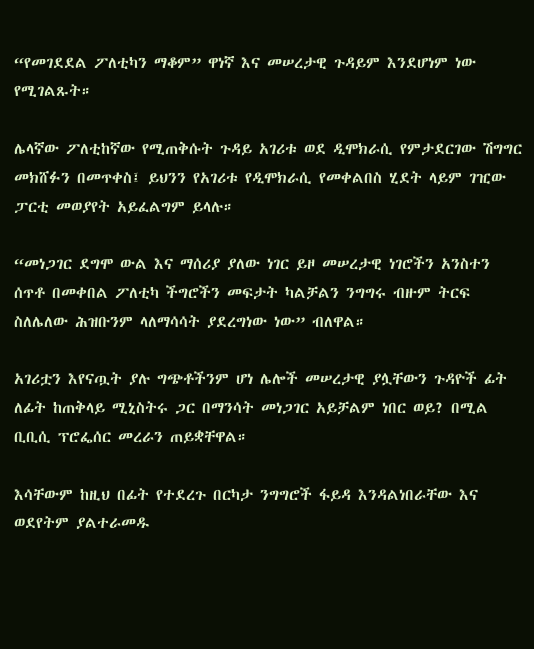“የመገደደል ፖለቲካን ማቆም” ዋነኛ እና መሠረታዊ ጉዳይም እንደሆነም ነው የሚገልጹት።

ሌላኛው ፖለቲከኛው የሚጠቅሱት ጉዳይ አገሪቱ ወደ ዲሞክራሲ የምታደርገው ሽግግር መክሸፉን በመጥቀስ፤ ይህንን የአገሪቱ የዲሞክራሲ የመቀልበስ ሂደት ላይም ገዢው ፓርቲ መወያየት አይፈልግም ይላሉ።

“መነጋገር ደግሞ ውል እና ማሰሪያ ያለው ነገር ይዞ መሠረታዊ ነገሮችን አንስተን ሰጥቶ በመቀበል ፖለቲካ ችግሮችን መፍታት ካልቻልን ንግግሩ ብዙም ትርፍ ስለሌለው ሕዝቡንም ላለማሳሳት ያደረግነው ነው” ብለዋል።

አገሪቷን እየናጧት ያሉ ግጭቶችንም ሆነ ሌሎች መሠረታዊ ያሏቸውን ጉዳዮች ፊት ለፊት ከጠቅላይ ሚኒስትሩ ጋር በማንሳት መነጋገር አይቻልም ነበር ወይ? በሚል ቢቢሲ ፕሮፌሰር መረራን ጠይቋቸዋል።

እሳቸውም ከዚህ በፊት የተደረጉ በርካታ ንግግሮች ፋይዳ እንዳልነበራቸው እና ወደየትም ያልተራመዱ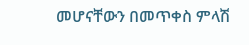መሆናቸውን በመጥቀስ ምላሽ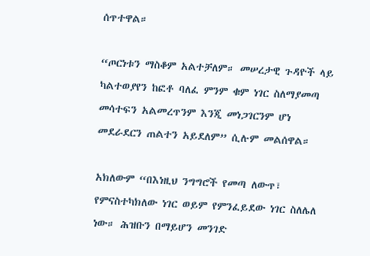ሰጥተዋል።

“ጦርነቱን ማስቆም አልተቻለም። መሠረታዊ ጉዳዮች ላይ ካልተወያየን ከፎቶ ባለፈ ምንም ቁም ነገር ስለማያመጣ መሳተፍን አልመረጥንም እንጂ መነጋገርንም ሆነ መደራደርን ጠልተን አይደለም” ሲሉም መልሰዋል።

አክለውም “በእነዚህ ንግግሮች የመጣ ለውጥ፣ የምናስተካክለው ነገር ወይም የምንፈይደው ነገር ስለሌለ ነው። ሕዝቡን በማይሆን መንገድ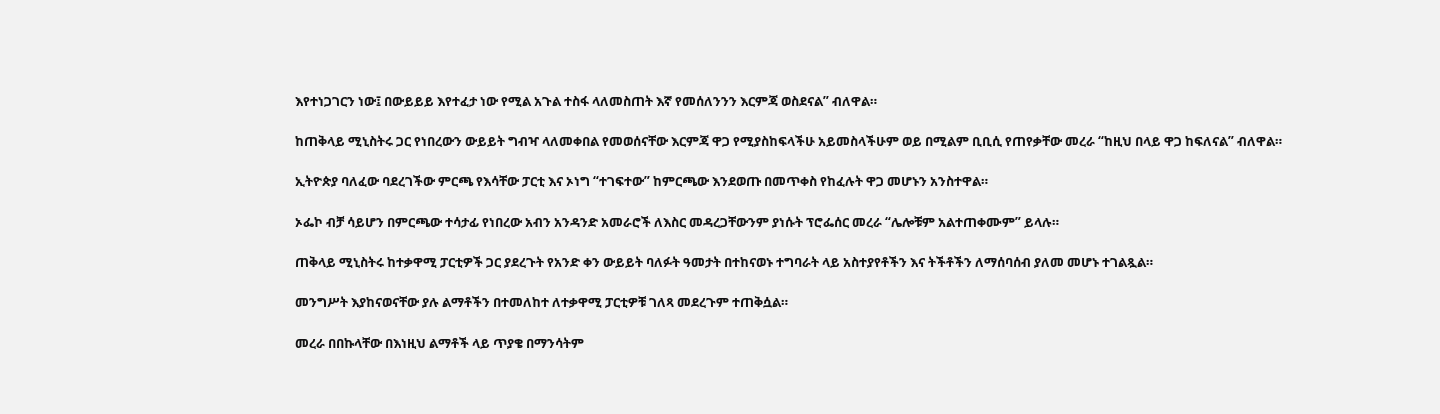እየተነጋገርን ነው፤ በውይይይ እየተፈታ ነው የሚል አጉል ተስፋ ላለመስጠት እኛ የመሰለንንን እርምጃ ወስደናል” ብለዋል።

ከጠቅላይ ሚኒስትሩ ጋር የነበረውን ውይይት ግብዣ ላለመቀበል የመወሰናቸው እርምጃ ዋጋ የሚያስከፍላችሁ አይመስላችሁም ወይ በሚልም ቢቢሲ የጠየቃቸው መረራ “ከዚህ በላይ ዋጋ ከፍለናል” ብለዋል።

ኢትዮጵያ ባለፈው ባደረገችው ምርጫ የእሳቸው ፓርቲ እና ኦነግ “ተገፍተው” ከምርጫው እንደወጡ በመጥቀስ የከፈሉት ዋጋ መሆኑን አንስተዋል።

ኦፌኮ ብቻ ሳይሆን በምርጫው ተሳታፊ የነበረው አብን አንዳንድ አመራሮች ለእስር መዳረጋቸውንም ያነሱት ፕሮፌሰር መረራ “ሌሎቹም አልተጠቀሙም” ይላሉ።

ጠቅላይ ሚኒስትሩ ከተቃዋሚ ፓርቲዎች ጋር ያደረጉት የአንድ ቀን ውይይት ባለፉት ዓመታት በተከናወኑ ተግባራት ላይ አስተያየቶችን እና ትችቶችን ለማሰባሰብ ያለመ መሆኑ ተገልጿል።

መንግሥት እያከናወናቸው ያሉ ልማቶችን በተመለከተ ለተቃዋሚ ፓርቲዎቹ ገለጻ መደረጉም ተጠቅሷል።

መረራ በበኩላቸው በእነዚህ ልማቶች ላይ ጥያቄ በማንሳትም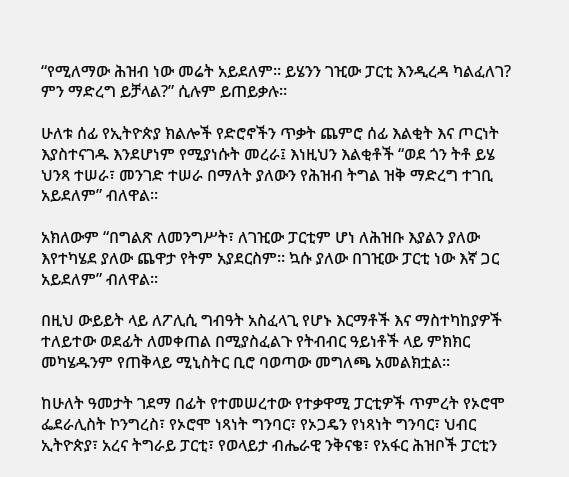“የሚለማው ሕዝብ ነው መሬት አይደለም። ይሄንን ገዢው ፓርቲ እንዲረዳ ካልፈለገ? ምን ማድረግ ይቻላል?” ሲሉም ይጠይቃሉ።

ሁለቱ ሰፊ የኢትዮጵያ ክልሎች የድሮኖችን ጥቃት ጨምሮ ሰፊ እልቂት እና ጦርነት እያስተናገዱ እንደሆነም የሚያነሱት መረራ፤ እነዚህን እልቂቶች “ወደ ጎን ትቶ ይሄ ህንጻ ተሠራ፣ መንገድ ተሠራ በማለት ያለውን የሕዝብ ትግል ዝቅ ማድረግ ተገቢ አይደለም” ብለዋል።

አክለውም “በግልጽ ለመንግሥት፣ ለገዢው ፓርቲም ሆነ ለሕዝቡ እያልን ያለው እየተካሄደ ያለው ጨዋታ የትም አያደርስም። ኳሱ ያለው በገዢው ፓርቲ ነው እኛ ጋር አይደለም” ብለዋል።

በዚህ ውይይት ላይ ለፖሊሲ ግብዓት አስፈላጊ የሆኑ እርማቶች እና ማስተካከያዎች ተለይተው ወደፊት ለመቀጠል በሚያስፈልጉ የትብብር ዓይነቶች ላይ ምክክር መካሄዱንም የጠቅላይ ሚኒስትር ቢሮ ባወጣው መግለጫ አመልክቷል።

ከሁለት ዓመታት ገደማ በፊት የተመሠረተው የተቃዋሚ ፓርቲዎች ጥምረት የኦሮሞ ፌደራሊስት ኮንግረስ፣ የኦሮሞ ነጻነት ግንባር፣ የኦጋዴን የነጻነት ግንባር፣ ህብር ኢትዮጵያ፣ አረና ትግራይ ፓርቲ፣ የወላይታ ብሔራዊ ንቅናቄ፣ የአፋር ሕዝቦች ፓርቲን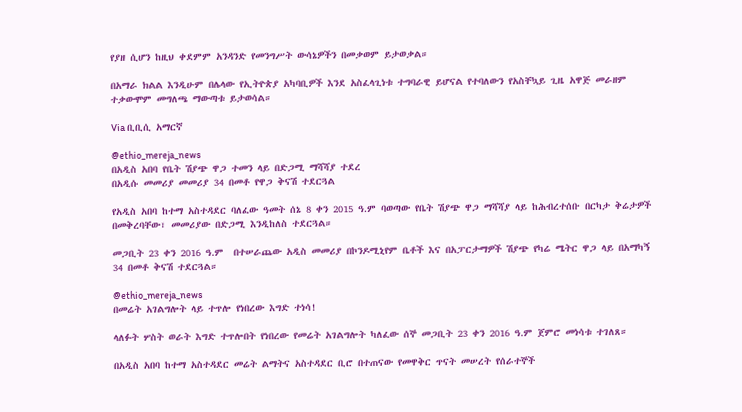የያዘ ሲሆን ከዚህ ቀደምም አንዳንድ የመንግሥት ውሳኔዎችን በመቃወም ይታወቃል።

በአማራ ክልል እንዲሁም በሌላው የኢትዮጵያ አካባቢዎች እንደ አስፈላጊነቱ ተግባራዊ ይሆናል የተባለውን የአስቸኳይ ጊዜ አዋጅ መራዘም ተቃውሞም መግለጫ ማውጣቱ ይታወሳል።

Via ቢቢሲ አማርኛ

@ethio_mereja_news
በአዲስ አበባ የቤት ሽያጭ ዋጋ ተመን ላይ በድጋሚ ማሻሻያ ተደረ
በአዲሱ መመሪያ መመሪያ 34 በመቶ የዋጋ ቅናሽ ተደርጓል

የአዲስ አበባ ከተማ አስተዳደር ባለፈው ዓመት ሰኔ 8 ቀን 2015 ዓ.ም ባወጣው የቤት ሽያጭ ዋጋ ማሻሻያ ላይ ከሕብረተሰቡ በርካታ ቅሬታዎች በመቅረባቸው፣ መመሪያው በድጋሚ እንዲከለስ ተደርጓል።

መጋቢት 23 ቀን 2016 ዓ.ም  በተሠራጨው አዲስ መመሪያ በኮንዶሚኒየም ቤቶች እና በአፓርታማዎች ሽያጭ የካሬ ሜትር ዋጋ ላይ በአማካኝ 34 በመቶ ቅናሽ ተደርጓል።

@ethio_mereja_news
በመሬት አገልግሎት ላይ ተጥሎ የነበረው እግድ ተነሳ!

ላለፉት ሦስት ወራት እግድ ተጥሎበት የነበረው የመሬት አገልግሎት ካለፈው ሰኞ መጋቢት 23 ቀን 2016 ዓ.ም ጀምሮ መነሳቱ ተገለጸ።

በአዲስ አበባ ከተማ አስተዳደር መሬት ልማትና አስተዳደር ቢሮ በተጠናው የመዋቅር ጥናት መሠረት የሰራተኞች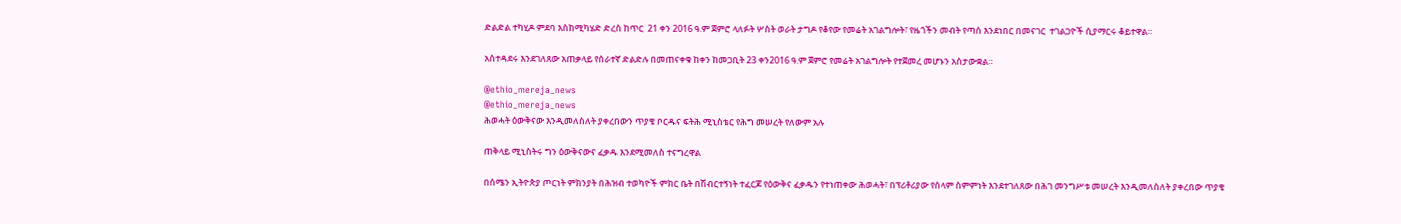ድልድል ተካሂዶ ምደባ እስከሚካሄድ ድረስ ከጥር  21 ቀን 2016 ዓ.ም ጀምሮ ላለፉት ሦስት ወራት ታግዶ የቆየው የመሬት አገልግሎት፣ የዜጎችን መብት የጣሰ እንደነበር በመናገር  ተገልጋዮች ሲያማርሩ ቆይተዋል።

አስተዳደሩ እንደገለጸው አጠቃላይ የሰራተኛ ድልድሉ በመጠናቀቁ ከቀን ከመጋቢት 23 ቀን2016 ዓ.ም ጀምሮ የመሬት አገልግሎት የተጀመረ መሆኑን አስታውቋል።

@ethio_mereja_news
@ethio_mereja_news
ሕወሓት ዕውቅናው እንዲመለስለት ያቀረበውን ጥያቄ ቦርዱና ፍትሕ ሚኒስቴር የሕግ መሠረት የለውም አሉ

ጠቅላይ ሚኒስትሩ ግን ዕውቅናውና ፈቃዱ እንደሚመለስ ተናግረዋል

በሰሜን ኢትዮጵያ ጦርነት ምክንያት በሕዝብ ተወካዮች ምክር ቤት በሽብርተኝነት ተፈርጆ የዕውቅና ፈቃዱን የተነጠቀው ሕወሓት፣ በፕሪቶሪያው የሰላም ስምምነት እንደተገለጸው በሕገ መንግሥቱ መሠረት እንዲመለስለት ያቀረበው ጥያቄ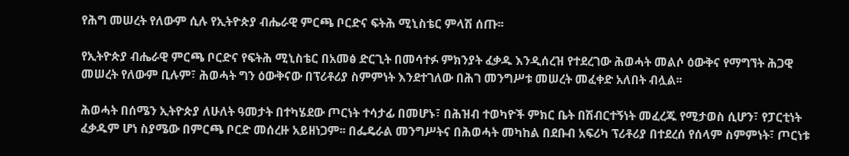የሕግ መሠረት የለውም ሲሉ የኢትዮጵያ ብሔራዊ ምርጫ ቦርድና ፍትሕ ሚኒስቴር ምላሽ ሰጡ፡፡

የኢትዮጵያ ብሔራዊ ምርጫ ቦርድና የፍትሕ ሚኒስቴር በአመፅ ድርጊት በመሳተፉ ምክንያት ፈቃዱ እንዲሰረዝ የተደረገው ሕወሓት መልሶ ዕውቅና የማግኘት ሕጋዊ መሠረት የለውም ቢሉም፣ ሕወሓት ግን ዕውቅናው በፕሪቶሪያ ስምምነት እንደተገለው በሕገ መንግሥቱ መሠረት መፈቀድ አለበት ብሏል፡፡

ሕወሓት በሰሜን ኢትዮጵያ ለሁለት ዓመታት በተካሄደው ጦርነት ተሳታፊ በመሆኑ፣ በሕዝብ ተወካዮች ምክር ቤት በሽብርተኝነት መፈረጁ የሚታወስ ሲሆን፣ የፓርቲነት ፈቃዱም ሆነ ስያሜው በምርጫ ቦርድ መሰረዙ አይዘነጋም፡፡ በፌዴራል መንግሥትና በሕወሓት መካከል በደቡብ አፍሪካ ፕሪቶሪያ በተደረሰ የሰላም ስምምነት፣ ጦርነቱ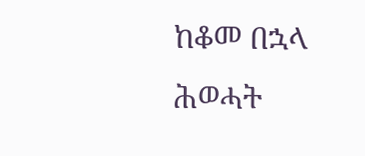ከቆመ በኋላ ሕወሓት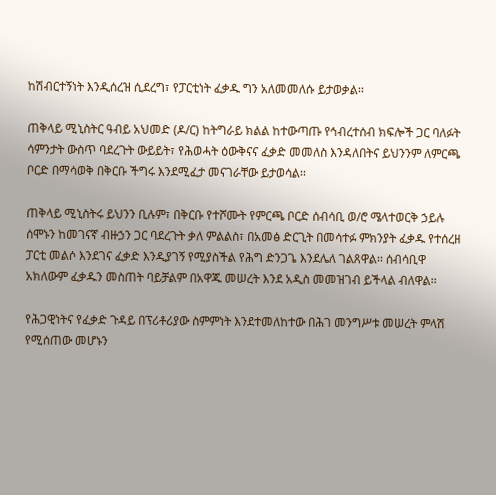ከሽብርተኝነት እንዲሰረዝ ሲደረግ፣ የፓርቲነት ፈቃዱ ግን አለመመለሱ ይታወቃል፡፡

ጠቅላይ ሚኒስትር ዓብይ አህመድ (ዶ/ር) ከትግራይ ክልል ከተውጣጡ የኅብረተሰብ ክፍሎች ጋር ባለፉት ሳምንታት ውስጥ ባደረጉት ውይይት፣ የሕወሓት ዕውቅናና ፈቃድ መመለስ እንዳለበትና ይህንንም ለምርጫ ቦርድ በማሳወቅ በቅርቡ ችግሩ እንደሚፈታ መናገራቸው ይታወሳል፡፡

ጠቅላይ ሚኒስትሩ ይህንን ቢሉም፣ በቅርቡ የተሾሙት የምርጫ ቦርድ ሰብሳቢ ወ/ሮ ሜላተወርቅ ኃይሉ ሰሞኑን ከመገናኛ ብዙኃን ጋር ባደረጉት ቃለ ምልልስ፣ በአመፅ ድርጊት በመሳተፉ ምክንያት ፈቃዱ የተሰረዘ ፓርቲ መልሶ እንደገና ፈቃድ እንዲያገኝ የሚያስችል የሕግ ድንጋጌ እንደሌለ ገልጸዋል፡፡ ሰብሳቢዋ አክለውም ፈቃዱን መስጠት ባይቻልም በአዋጁ መሠረት እንደ አዲስ መመዝገብ ይችላል ብለዋል፡፡

የሕጋዊነትና የፈቃድ ጉዳይ በፕሪቶሪያው ስምምነት እንደተመለከተው በሕገ መንግሥቱ መሠረት ምላሽ የሚሰጠው መሆኑን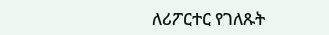ለሪፖርተር የገለጹት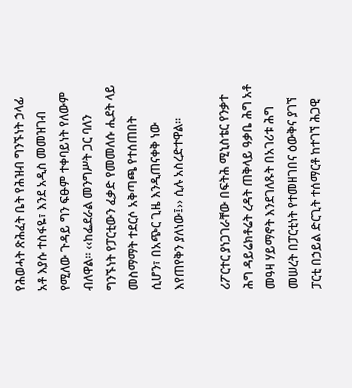የሕወሓት ጽሕፈት ቤት የሕዝብ ግንኙነት ኃላፊ አቶ እያሱ ተስፋዬ፣ እንደ አዲስ መመዝገብ የሚለው ጉዳይ ግን ፍፁም ተቀባይነት የለውም ብለዋል፡፡ ‹‹ከፌደራል መንግሥት ጋር ባለን ግንኙነት የፓርቲውን ፈቃድ የመመለሱ ሒደት ላይ መስማማት ተደርሶ አቅጣጫ የተሰጠበት ሲሆን፣ በአጭር ጊዜ እንዲጠናቀቅ ነው እየጠየቅን ያለነው፤›› ሲሉ አስረድተዋል፡፡

ሪፖርተር ያነጋገራቸው በፍትሕ ሚኒስቴር የንቃተ ሕግ ዳይሬክቶሬት ረዳት ጠቅላይ ዓቃቤ ሕግ አቶ መዓዛ ሃይማኖት እንደገለጹት በአገሪቱ ሕግ መሠረት በፓርቲነት የተመዘገበና ዕውቅና ያገኘ ፓርቲ በኃይል ድርጊት ተሰማርቶ ከተገኘ ሕጋዊ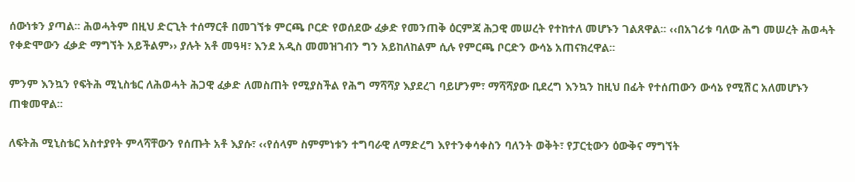ሰውነቱን ያጣል፡፡ ሕወሓትም በዚህ ድርጊት ተሰማርቶ በመገኘቱ ምርጫ ቦርድ የወሰደው ፈቃድ የመንጠቅ ዕርምጃ ሕጋዊ መሠረት የተከተለ መሆኑን ገልጸዋል፡፡ ‹‹በአገሪቱ ባለው ሕግ መሠረት ሕወሓት የቀድሞውን ፈቃድ ማግኘት አይችልም›› ያሉት አቶ መዓዛ፣ እንደ አዲስ መመዝገብን ግን አይከለከልም ሲሉ የምርጫ ቦርድን ውሳኔ አጠናክረዋል፡፡

ምንም እንኳን የፍትሕ ሚኒስቴር ለሕወሓት ሕጋዊ ፈቃድ ለመስጠት የሚያስችል የሕግ ማሻሻያ እያደረገ ባይሆንም፣ ማሻሻያው ቢደረግ እንኳን ከዚህ በፊት የተሰጠውን ውሳኔ የሚሽር አለመሆኑን ጠቁመዋል፡፡

ለፍትሕ ሚኒስቴር አስተያየት ምላሻቸውን የሰጡት አቶ እያሱ፣ ‹‹የሰላም ስምምነቱን ተግባራዊ ለማድረግ እየተንቀሳቀስን ባለንት ወቅት፣ የፓርቲውን ዕውቅና ማግኘት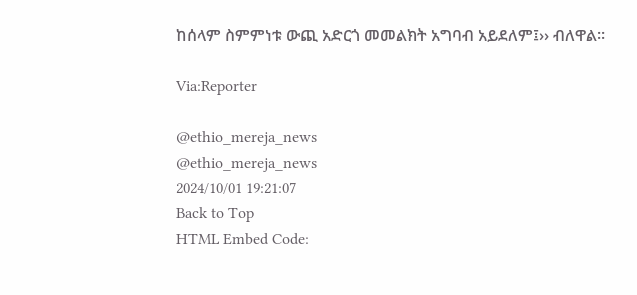ከሰላም ስምምነቱ ውጪ አድርጎ መመልክት አግባብ አይደለም፤›› ብለዋል፡፡

Via:Reporter

@ethio_mereja_news
@ethio_mereja_news
2024/10/01 19:21:07
Back to Top
HTML Embed Code: